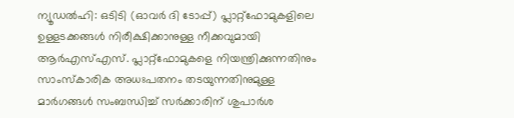ന്യൂഡൽഹി: ഒടിടി (ഓവർ ദി ടോപ്പ്) പ്ലാറ്റ്ഫോമുകളിലെ ഉള്ളടക്കങ്ങൾ നിരീക്ഷിക്കാനുള്ള നീക്കവുമായി ആർഎസ്എസ്. പ്ലാറ്റ്ഫോമുകളെ നിയന്ത്രിക്കുന്നതിനും സാംസ്കാരിക അധഃപതനം തടയുന്നതിനുമുള്ള മാർഗങ്ങൾ സംബന്ധിച്ച് സർക്കാരിന് ശുപാർശ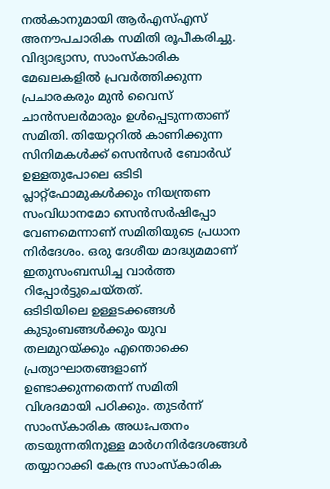നൽകാനുമായി ആർഎസ്എസ് അനൗപചാരിക സമിതി രൂപീകരിച്ചു.
വിദ്യാഭ്യാസ, സാംസ്കാരിക മേഖലകളിൽ പ്രവർത്തിക്കുന്ന പ്രചാരകരും മുൻ വൈസ് ചാൻസലർമാരും ഉൾപ്പെടുന്നതാണ് സമിതി. തിയേറ്ററിൽ കാണിക്കുന്ന സിനിമകൾക്ക് സെൻസർ ബോർഡ് ഉള്ളതുപോലെ ഒടിടി പ്ലാറ്റ്ഫോമുകൾക്കും നിയന്ത്രണ സംവിധാനമോ സെൻസർഷിപ്പോ വേണമെന്നാണ് സമിതിയുടെ പ്രധാന നിർദേശം. ഒരു ദേശീയ മാദ്ധ്യമമാണ് ഇതുസംബന്ധിച്ച വാർത്ത റിപ്പോർട്ടുചെയ്തത്.
ഒടിടിയിലെ ഉള്ളടക്കങ്ങൾ കുടുംബങ്ങൾക്കും യുവ തലമുറയ്ക്കും എന്തൊക്കെ പ്രത്യാഘാതങ്ങളാണ് ഉണ്ടാക്കുന്നതെന്ന് സമിതി വിശദമായി പഠിക്കും. തുടർന്ന് സാംസ്കാരിക അധഃപതനം തടയുന്നതിനുള്ള മാർഗനിർദേശങ്ങൾ തയ്യാറാക്കി കേന്ദ്ര സാംസ്കാരിക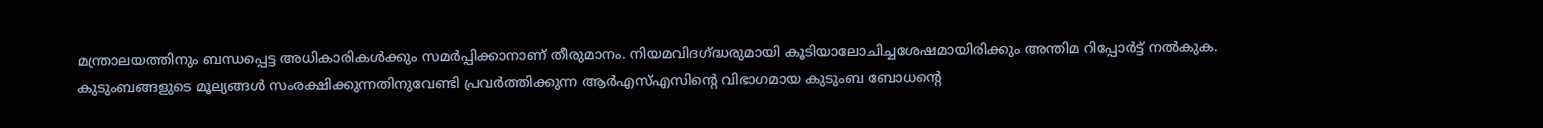മന്ത്രാലയത്തിനും ബന്ധപ്പെട്ട അധികാരികൾക്കും സമർപ്പിക്കാനാണ് തീരുമാനം. നിയമവിദഗ്ദ്ധരുമായി കൂടിയാലോചിച്ചശേഷമായിരിക്കും അന്തിമ റിപ്പോർട്ട് നൽകുക.
കുടുംബങ്ങളുടെ മൂല്യങ്ങൾ സംരക്ഷിക്കുന്നതിനുവേണ്ടി പ്രവർത്തിക്കുന്ന ആർഎസ്എസിന്റെ വിഭാഗമായ കുടുംബ ബോധന്റെ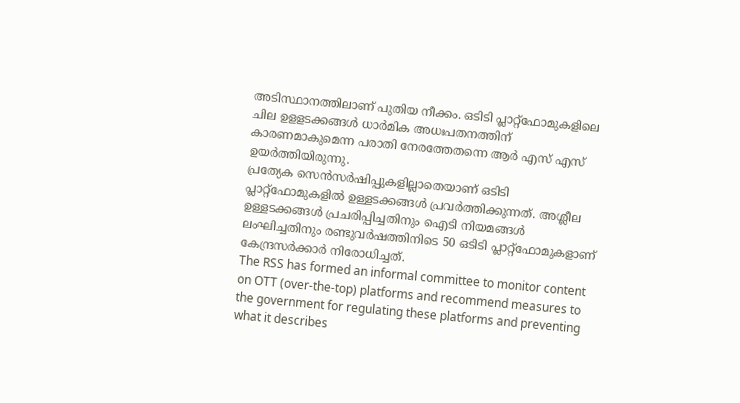അടിസ്ഥാനത്തിലാണ് പുതിയ നീക്കം. ഒടിടി പ്ലാറ്റ്ഫോമുകളിലെ ചില ഉളളടക്കങ്ങൾ ധാർമിക അധഃപതനത്തിന് കാരണമാകുമെന്ന പരാതി നേരത്തേതന്നെ ആർ എസ് എസ് ഉയർത്തിയിരുന്നു.
പ്രത്യേക സെൻസർഷിപ്പുകളില്ലാതെയാണ് ഒടിടി പ്ലാറ്റ്ഫോമുകളിൽ ഉള്ളടക്കങ്ങൾ പ്രവർത്തിക്കുന്നത്. അശ്ലീല ഉള്ളടക്കങ്ങൾ പ്രചരിപ്പിച്ചതിനും ഐടി നിയമങ്ങൾ ലംഘിച്ചതിനും രണ്ടുവർഷത്തിനിടെ 50 ഒടിടി പ്ലാറ്റ്ഫോമുകളാണ് കേന്ദ്രസർക്കാർ നിരോധിച്ചത്.
The RSS has formed an informal committee to monitor content on OTT (over-the-top) platforms and recommend measures to the government for regulating these platforms and preventing what it describes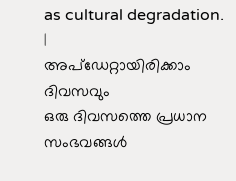as cultural degradation.
|
അപ്ഡേറ്റായിരിക്കാം ദിവസവും
ഒരു ദിവസത്തെ പ്രധാന സംഭവങ്ങൾ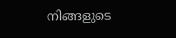നിങ്ങളുടെ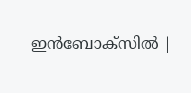ഇൻബോക്സിൽ |